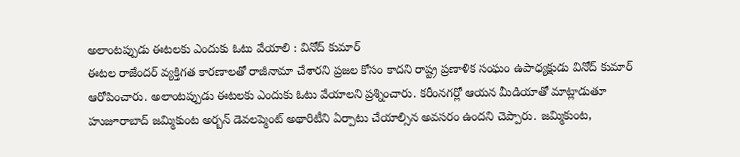అలాంటప్పుడు ఈటలకు ఎందుకు ఓటు వేయాలి : వినోద్ కుమార్
ఈటల రాజేందర్ వ్యక్తిగత కారణాలతో రాజీనామా చేశారని ప్రజల కోసం కాదని రాష్ట్ర ప్రణాళిక సంఘం ఉపాధ్యక్షుడు వినోద్ కుమార్ ఆరోపించారు. అలాంటప్పుడు ఈటలకు ఎందుకు ఓటు వేయాలని ప్రశ్నించారు. కరీంనగర్లో ఆయన మీడియాతో మాట్లాడుతూ హుజూరాబాద్ జమ్మికుంట అర్బన్ డెవలప్మెంట్ అథారిటీని ఏర్పాటు చేయాల్సిన అవసరం ఉందని చెప్పారు. జమ్మికుంట,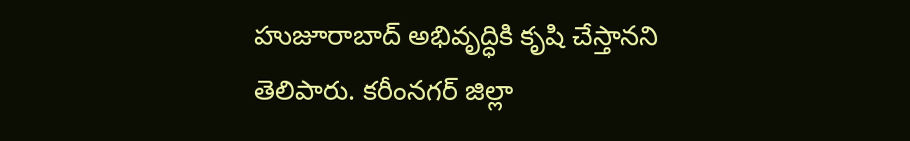హుజూరాబాద్ అభివృద్ధికి కృషి చేస్తానని తెలిపారు. కరీంనగర్ జిల్లా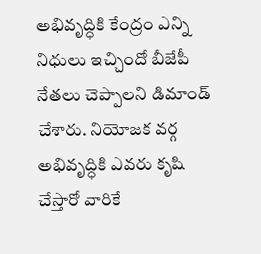అభివృద్ధికి కేంద్రం ఎన్ని నిధులు ఇచ్చిందో బీజేపీ నేతలు చెప్పాలని డిమాండ్ చేశారు. నియోజక వర్గ అభివృద్ధికి ఎవరు కృషి చేస్తారో వారికే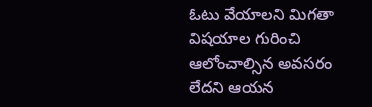ఓటు వేయాలని మిగతా విషయాల గురించి ఆలోంచాల్సిన అవసరం లేదని ఆయన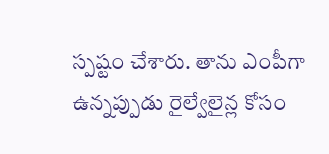స్పష్టం చేశారు. తాను ఎంపీగా ఉన్నప్పుడు రైల్వేలైన్ల కోసం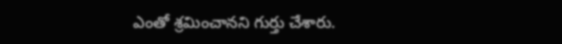ఎంతో శ్రమించానని గుర్తు చేశారు.